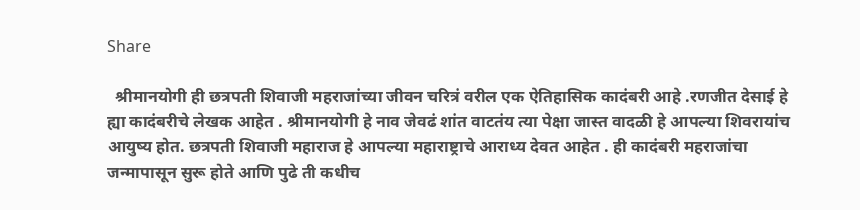Share

  श्रीमानयोगी ही छत्रपती शिवाजी महराजांच्या जीवन चरित्रं वरील एक ऐतिहासिक कादंबरी आहे .रणजीत देसाई हे ह्या कादंबरीचे लेखक आहेत . श्रीमानयोगी हे नाव जेवढं शांत वाटतंय त्या पेक्षा जास्त वादळी हे आपल्या शिवरायांच आयुष्य होत. छत्रपती शिवाजी महाराज हे आपल्या महाराष्ट्राचे आराध्य देवत आहेत . ही कादंबरी महराजांचा जन्मापासून सुरू होते आणि पुढे ती कधीच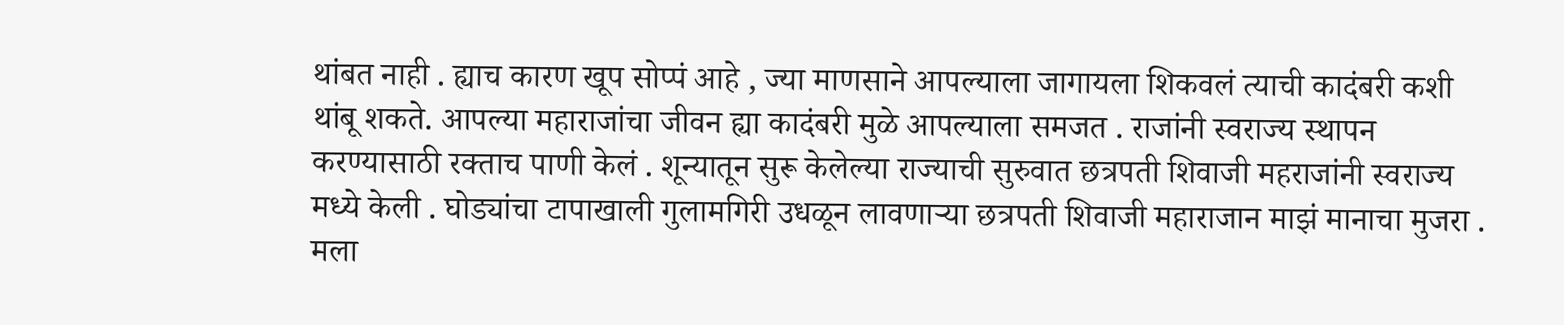थांबत नाही . ह्याच कारण खूप सोप्पं आहे , ज्या माणसाने आपल्याला जागायला शिकवलं त्याची कादंबरी कशी थांबू शकते. आपल्या महाराजांचा जीवन ह्या कादंबरी मुळे आपल्याला समजत . राजांनी स्वराज्य स्थापन करण्यासाठी रक्ताच पाणी केलं . शून्यातून सुरू केलेल्या राज्याची सुरुवात छत्रपती शिवाजी महराजांनी स्वराज्य मध्ये केली . घोड्यांचा टापाखाली गुलामगिरी उधळून लावणाऱ्या छत्रपती शिवाजी महाराजान माझं मानाचा मुजरा .
मला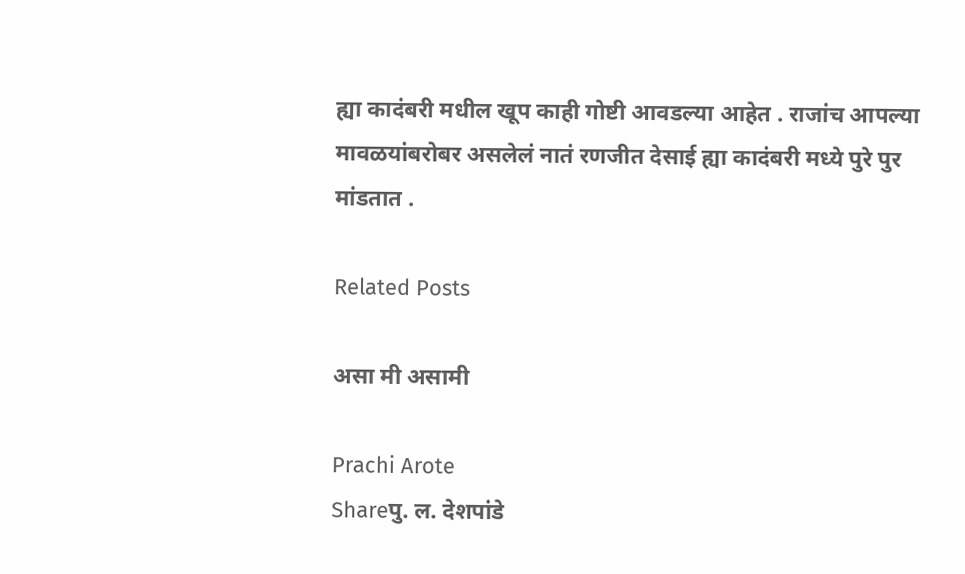ह्या कादंबरी मधील खूप काही गोष्टी आवडल्या आहेत . राजांच आपल्या मावळयांबरोबर असलेलं नातं रणजीत देसाई ह्या कादंबरी मध्ये पुरे पुर मांडतात .

Related Posts

असा मी असामी

Prachi Arote
Shareपु. ल. देशपांडे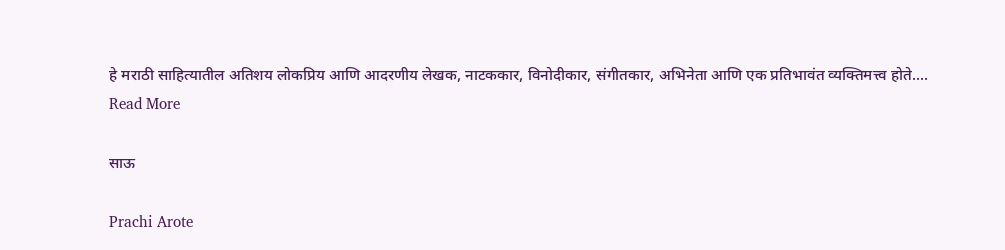हे मराठी साहित्यातील अतिशय लोकप्रिय आणि आदरणीय लेखक, नाटककार, विनोदीकार, संगीतकार, अभिनेता आणि एक प्रतिभावंत व्यक्तिमत्त्व होते....
Read More

साऊ

Prachi Arote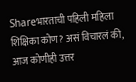Shareभारताची पहिली महिला शिक्षिका कोण? असं विचारलं की, आज कोणीही उत्तर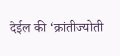देईल की ‘क्रांतीज्योती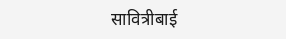सावित्रीबाई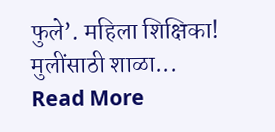फुले’. महिला शिक्षिका! मुलींसाठी शाळा...
Read More